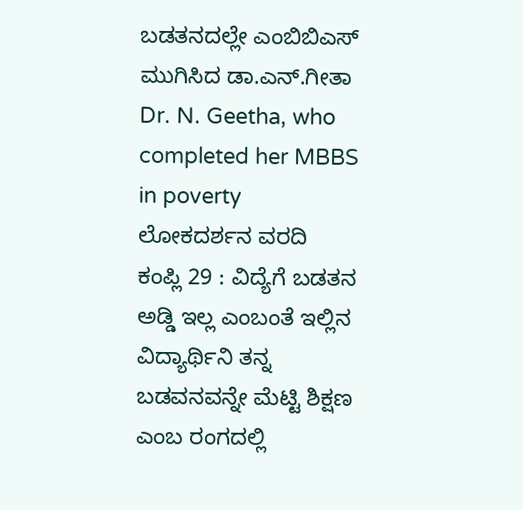ಬಡತನದಲ್ಲೇ ಎಂಬಿಬಿಎಸ್ ಮುಗಿಸಿದ ಡಾ.ಎನ್.ಗೀತಾ
Dr. N. Geetha, who completed her MBBS in poverty
ಲೋಕದರ್ಶನ ವರದಿ
ಕಂಪ್ಲಿ 29 : ವಿದ್ಯೆಗೆ ಬಡತನ ಅಡ್ಡಿ ಇಲ್ಲ ಎಂಬಂತೆ ಇಲ್ಲಿನ ವಿದ್ಯಾರ್ಥಿನಿ ತನ್ನ ಬಡವನವನ್ನೇ ಮೆಟ್ಟಿ ಶಿಕ್ಷಣ ಎಂಬ ರಂಗದಲ್ಲಿ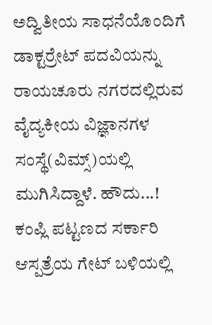ಅದ್ವಿತೀಯ ಸಾಧನೆಯೊಂದಿಗೆ ಡಾಕ್ಟರ್ರೇಟ್ ಪದವಿಯನ್ನು ರಾಯಚೂರು ನಗರದಲ್ಲಿರುವ ವೈದ್ಯಕೀಯ ವಿಜ್ಞಾನಗಳ ಸಂಸ್ಥೆ(ವಿಮ್ಸ್)ಯಲ್ಲಿ ಮುಗಿಸಿದ್ದಾಳೆ. ಹೌದು...! ಕಂಪ್ಲಿ ಪಟ್ಟಣದ ಸರ್ಕಾರಿ ಆಸ್ಪತ್ರೆಯ ಗೇಟ್ ಬಳಿಯಲ್ಲಿ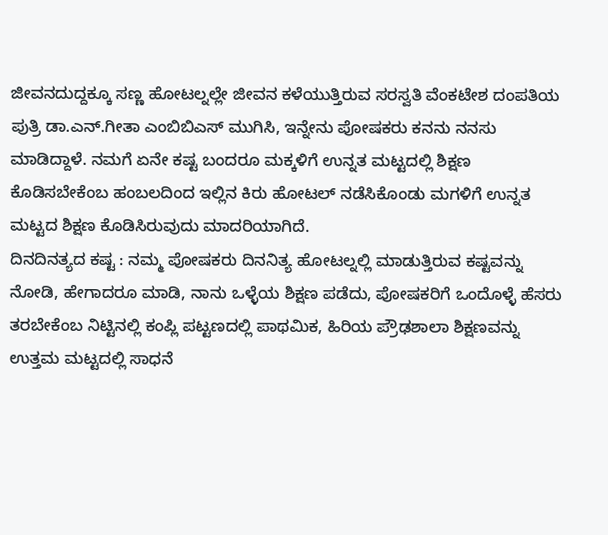ಜೀವನದುದ್ದಕ್ಕೂ ಸಣ್ಣ ಹೋಟಲ್ನಲ್ಲೇ ಜೀವನ ಕಳೆಯುತ್ತಿರುವ ಸರಸ್ವತಿ ವೆಂಕಟೇಶ ದಂಪತಿಯ ಪುತ್ರಿ ಡಾ.ಎನ್.ಗೀತಾ ಎಂಬಿಬಿಎಸ್ ಮುಗಿಸಿ, ಇನ್ನೇನು ಪೋಷಕರು ಕನನು ನನಸು ಮಾಡಿದ್ದಾಳೆ. ನಮಗೆ ಏನೇ ಕಷ್ಟ ಬಂದರೂ ಮಕ್ಕಳಿಗೆ ಉನ್ನತ ಮಟ್ಟದಲ್ಲಿ ಶಿಕ್ಷಣ ಕೊಡಿಸಬೇಕೆಂಬ ಹಂಬಲದಿಂದ ಇಲ್ಲಿನ ಕಿರು ಹೋಟಲ್ ನಡೆಸಿಕೊಂಡು ಮಗಳಿಗೆ ಉನ್ನತ ಮಟ್ಟದ ಶಿಕ್ಷಣ ಕೊಡಿಸಿರುವುದು ಮಾದರಿಯಾಗಿದೆ.
ದಿನದಿನತ್ಯದ ಕಷ್ಟ : ನಮ್ಮ ಪೋಷಕರು ದಿನನಿತ್ಯ ಹೋಟಲ್ನಲ್ಲಿ ಮಾಡುತ್ತಿರುವ ಕಷ್ಟವನ್ನು ನೋಡಿ, ಹೇಗಾದರೂ ಮಾಡಿ, ನಾನು ಒಳ್ಳೆಯ ಶಿಕ್ಷಣ ಪಡೆದು, ಪೋಷಕರಿಗೆ ಒಂದೊಳ್ಳೆ ಹೆಸರು ತರಬೇಕೆಂಬ ನಿಟ್ಟಿನಲ್ಲಿ ಕಂಪ್ಲಿ ಪಟ್ಟಣದಲ್ಲಿ ಪಾಥಮಿಕ, ಹಿರಿಯ ಪ್ರೌಢಶಾಲಾ ಶಿಕ್ಷಣವನ್ನು ಉತ್ತಮ ಮಟ್ಟದಲ್ಲಿ ಸಾಧನೆ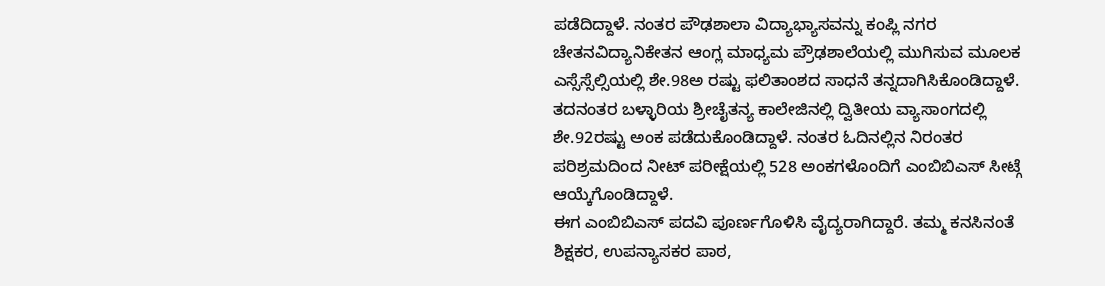ಪಡೆದಿದ್ದಾಳೆ. ನಂತರ ಪೌಢಶಾಲಾ ವಿದ್ಯಾಭ್ಯಾಸವನ್ನು ಕಂಪ್ಲಿ ನಗರ ಚೇತನವಿದ್ಯಾನಿಕೇತನ ಆಂಗ್ಲ ಮಾಧ್ಯಮ ಪ್ರೌಢಶಾಲೆಯಲ್ಲಿ ಮುಗಿಸುವ ಮೂಲಕ ಎಸ್ಸೆಸ್ಸೆಲ್ಸಿಯಲ್ಲಿ ಶೇ.98ಅ ರಷ್ಟು ಫಲಿತಾಂಶದ ಸಾಧನೆ ತನ್ನದಾಗಿಸಿಕೊಂಡಿದ್ದಾಳೆ. ತದನಂತರ ಬಳ್ಳಾರಿಯ ಶ್ರೀಚೈತನ್ಯ ಕಾಲೇಜಿನಲ್ಲಿ ದ್ವಿತೀಯ ವ್ಯಾಸಾಂಗದಲ್ಲಿ ಶೇ.92ರಷ್ಟು ಅಂಕ ಪಡೆದುಕೊಂಡಿದ್ದಾಳೆ. ನಂತರ ಓದಿನಲ್ಲಿನ ನಿರಂತರ ಪರಿಶ್ರಮದಿಂದ ನೀಟ್ ಪರೀಕ್ಷೆಯಲ್ಲಿ 528 ಅಂಕಗಳೊಂದಿಗೆ ಎಂಬಿಬಿಎಸ್ ಸೀಟ್ಗೆ ಆಯ್ಕೆಗೊಂಡಿದ್ದಾಳೆ.
ಈಗ ಎಂಬಿಬಿಎಸ್ ಪದವಿ ಪೂರ್ಣಗೊಳಿಸಿ ವೈದ್ಯರಾಗಿದ್ದಾರೆ. ತಮ್ಮ ಕನಸಿನಂತೆ ಶಿಕ್ಷಕರ, ಉಪನ್ಯಾಸಕರ ಪಾಠ,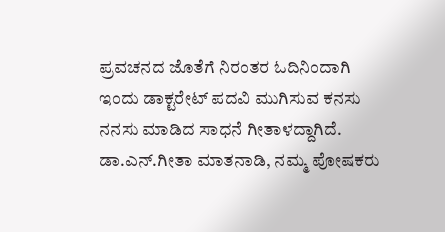ಪ್ರವಚನದ ಜೊತೆಗೆ ನಿರಂತರ ಓದಿನಿಂದಾಗಿ ಇಂದು ಡಾಕ್ಟರೇಟ್ ಪದವಿ ಮುಗಿಸುವ ಕನಸು ನನಸು ಮಾಡಿದ ಸಾಧನೆ ಗೀತಾಳದ್ದಾಗಿದೆ. ಡಾ.ಎನ್.ಗೀತಾ ಮಾತನಾಡಿ, ನಮ್ಮ ಪೋಷಕರು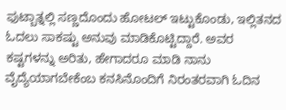ಫುಟ್ಬಾತ್ನಲ್ಲಿ ಸಣ್ಣದೊಂದು ಹೋಟಲ್ ಇಟ್ಟುಕೊಂಡು, ಇಲ್ಲಿತನದ ಓದಲು ಸಾಕಷ್ಟು ಅನುವು ಮಾಡಿಕೊಟ್ಟಿದ್ದಾರೆ. ಅವರ ಕಷ್ಟಗಳನ್ನು ಅರಿತು, ಹೇಗಾದರೂ ಮಾಡಿ ನಾನು ವೈದ್ಯೆಯಾಗಬೇಕೆಂಬ ಕನಸಿನೊಂದಿಗೆ ನಿರಂತರವಾಗಿ ಓದಿನ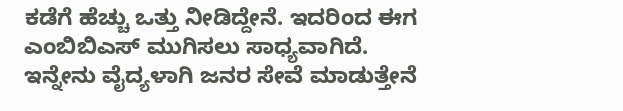ಕಡೆಗೆ ಹೆಚ್ಚು ಒತ್ತು ನೀಡಿದ್ದೇನೆ. ಇದರಿಂದ ಈಗ ಎಂಬಿಬಿಎಸ್ ಮುಗಿಸಲು ಸಾಧ್ಯವಾಗಿದೆ. ಇನ್ನೇನು ವೈದ್ಯಳಾಗಿ ಜನರ ಸೇವೆ ಮಾಡುತ್ತೇನೆ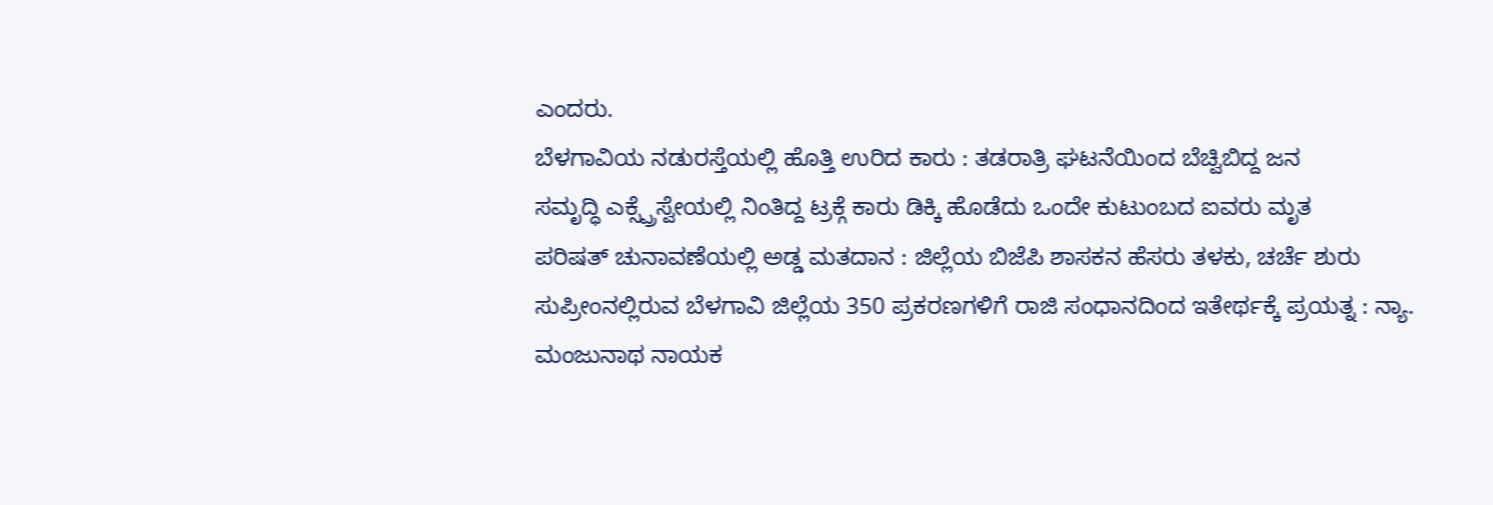ಎಂದರು.
ಬೆಳಗಾವಿಯ ನಡುರಸ್ತೆಯಲ್ಲಿ ಹೊತ್ತಿ ಉರಿದ ಕಾರು : ತಡರಾತ್ರಿ ಘಟನೆಯಿಂದ ಬೆಚ್ವಿಬಿದ್ದ ಜನ
ಸಮೃದ್ಧಿ ಎಕ್ಸ್ಪ್ರೆಸ್ವೇಯಲ್ಲಿ ನಿಂತಿದ್ದ ಟ್ರಕ್ಗೆ ಕಾರು ಡಿಕ್ಕಿ ಹೊಡೆದು ಒಂದೇ ಕುಟುಂಬದ ಐವರು ಮೃತ
ಪರಿಷತ್ ಚುನಾವಣೆಯಲ್ಲಿ ಅಡ್ಡ ಮತದಾನ : ಜಿಲ್ಲೆಯ ಬಿಜೆಪಿ ಶಾಸಕನ ಹೆಸರು ತಳಕು, ಚರ್ಚೆ ಶುರು
ಸುಪ್ರೀಂನಲ್ಲಿರುವ ಬೆಳಗಾವಿ ಜಿಲ್ಲೆಯ 350 ಪ್ರಕರಣಗಳಿಗೆ ರಾಜಿ ಸಂಧಾನದಿಂದ ಇತೇರ್ಥಕ್ಕೆ ಪ್ರಯತ್ನ : ನ್ಯಾ. ಮಂಜುನಾಥ ನಾಯಕ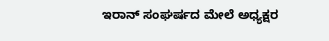ಇರಾನ್ ಸಂಘರ್ಷದ ಮೇಲೆ ಅಧ್ಯಕ್ಷರ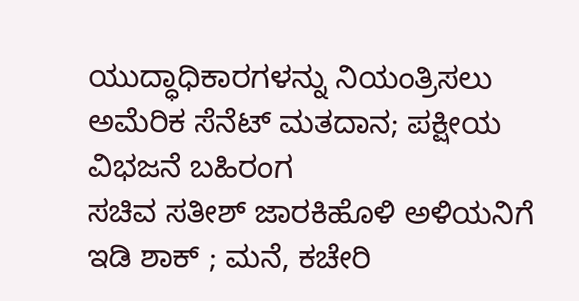ಯುದ್ಧಾಧಿಕಾರಗಳನ್ನು ನಿಯಂತ್ರಿಸಲು ಅಮೆರಿಕ ಸೆನೆಟ್ ಮತದಾನ; ಪಕ್ಷೀಯ ವಿಭಜನೆ ಬಹಿರಂಗ
ಸಚಿವ ಸತೀಶ್ ಜಾರಕಿಹೊಳಿ ಅಳಿಯನಿಗೆ ಇಡಿ ಶಾಕ್ ; ಮನೆ, ಕಚೇರಿ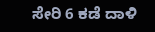ಸೇರಿ 6 ಕಡೆ ದಾಳಿ